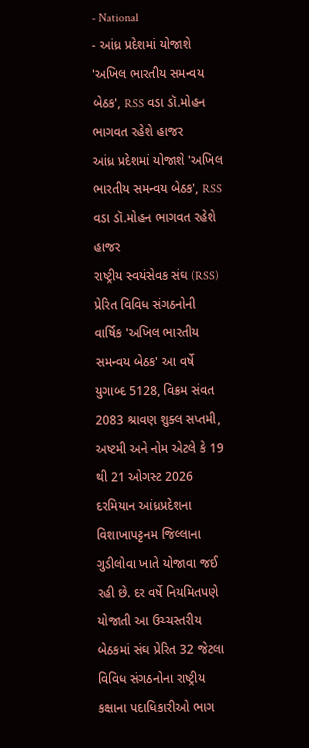- National
- આંધ્ર પ્રદેશમાં યોજાશે 'અખિલ ભારતીય સમન્વય બેઠક', RSS વડા ડૉ.મોહન ભાગવત રહેશે હાજર
આંધ્ર પ્રદેશમાં યોજાશે 'અખિલ ભારતીય સમન્વય બેઠક', RSS વડા ડૉ.મોહન ભાગવત રહેશે હાજર
રાષ્ટ્રીય સ્વયંસેવક સંઘ (RSS) પ્રેરિત વિવિધ સંગઠનોની વાર્ષિક 'અખિલ ભારતીય સમન્વય બેઠક' આ વર્ષે યુગાબ્દ 5128, વિક્રમ સંવત 2083 શ્રાવણ શુક્લ સપ્તમી, અષ્ટમી અને નોમ એટલે કે 19 થી 21 ઓગસ્ટ 2026 દરમિયાન આંધ્રપ્રદેશના વિશાખાપટ્ટનમ જિલ્લાના ગુડીલોવા ખાતે યોજાવા જઈ રહી છે. દર વર્ષે નિયમિતપણે યોજાતી આ ઉચ્ચસ્તરીય બેઠકમાં સંઘ પ્રેરિત 32 જેટલા વિવિધ સંગઠનોના રાષ્ટ્રીય કક્ષાના પદાધિકારીઓ ભાગ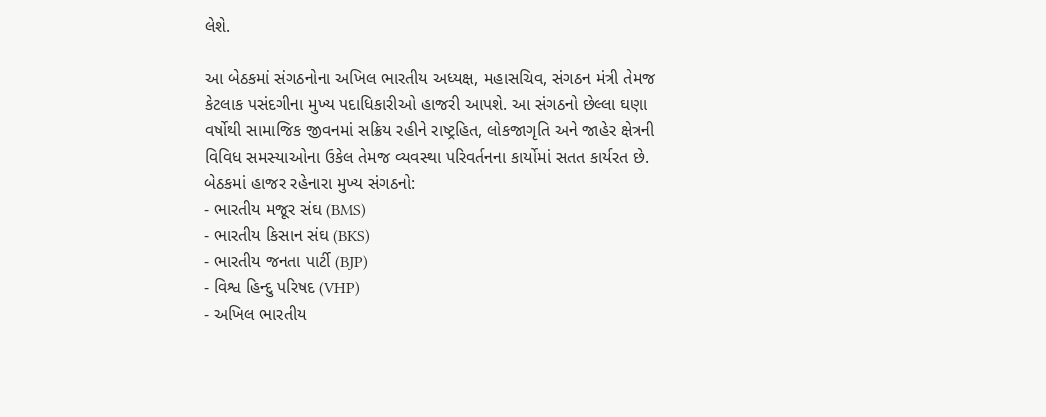લેશે.

આ બેઠકમાં સંગઠનોના અખિલ ભારતીય અધ્યક્ષ, મહાસચિવ, સંગઠન મંત્રી તેમજ કેટલાક પસંદગીના મુખ્ય પદાધિકારીઓ હાજરી આપશે. આ સંગઠનો છેલ્લા ઘણા વર્ષોથી સામાજિક જીવનમાં સક્રિય રહીને રાષ્ટ્રહિત, લોકજાગૃતિ અને જાહેર ક્ષેત્રની વિવિધ સમસ્યાઓના ઉકેલ તેમજ વ્યવસ્થા પરિવર્તનના કાર્યોમાં સતત કાર્યરત છે.
બેઠકમાં હાજર રહેનારા મુખ્ય સંગઠનો:
- ભારતીય મજૂર સંઘ (BMS)
- ભારતીય કિસાન સંઘ (BKS)
- ભારતીય જનતા પાર્ટી (BJP)
- વિશ્વ હિન્દુ પરિષદ (VHP)
- અખિલ ભારતીય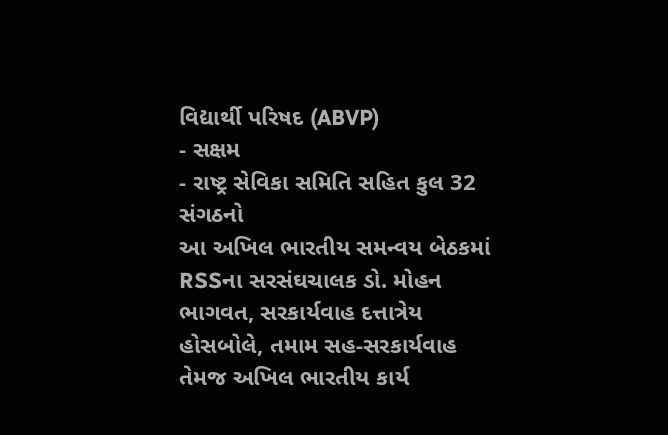વિદ્યાર્થી પરિષદ (ABVP)
- સક્ષમ
- રાષ્ટ્ર સેવિકા સમિતિ સહિત કુલ 32 સંગઠનો
આ અખિલ ભારતીય સમન્વય બેઠકમાં RSSના સરસંઘચાલક ડો. મોહન ભાગવત, સરકાર્યવાહ દત્તાત્રેય હોસબોલે, તમામ સહ-સરકાર્યવાહ તેમજ અખિલ ભારતીય કાર્ય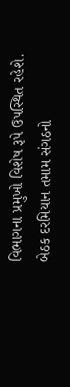વિભાગના પ્રમુખો વિશેષ રૂપે ઉપસ્થિત રહેશે.
બેઠક દરમિયાન તમામ સંગઠનો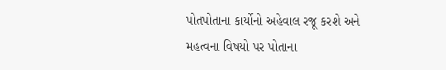પોતપોતાના કાર્યોનો અહેવાલ રજૂ કરશે અને મહત્વના વિષયો પર પોતાના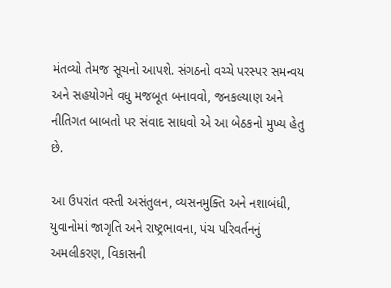મંતવ્યો તેમજ સૂચનો આપશે. સંગઠનો વચ્ચે પરસ્પર સમન્વય અને સહયોગને વધુ મજબૂત બનાવવો, જનકલ્યાણ અને નીતિગત બાબતો પર સંવાદ સાધવો એ આ બેઠકનો મુખ્ય હેતુ છે.

આ ઉપરાંત વસ્તી અસંતુલન, વ્યસનમુક્તિ અને નશાબંધી, યુવાનોમાં જાગૃતિ અને રાષ્ટ્રભાવના, પંચ પરિવર્તનનું અમલીકરણ, વિકાસની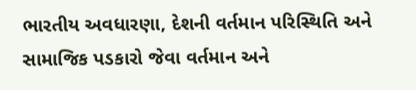ભારતીય અવધારણા, દેશની વર્તમાન પરિસ્થિતિ અને સામાજિક પડકારો જેવા વર્તમાન અને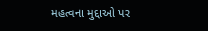મહત્વના મુદ્દાઓ પર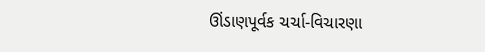ઊંડાણપૂર્વક ચર્ચા-વિચારણા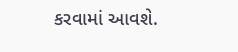કરવામાં આવશે.